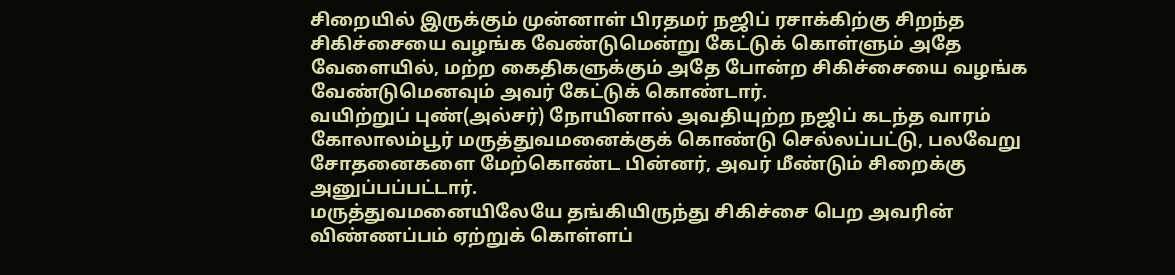சிறையில் இருக்கும் முன்னாள் பிரதமர் நஜிப் ரசாக்கிற்கு சிறந்த சிகிச்சையை வழங்க வேண்டுமென்று கேட்டுக் கொள்ளும் அதே வேளையில், மற்ற கைதிகளுக்கும் அதே போன்ற சிகிச்சையை வழங்க வேண்டுமெனவும் அவர் கேட்டுக் கொண்டார்.
வயிற்றுப் புண்(அல்சர்) நோயினால் அவதியுற்ற நஜிப் கடந்த வாரம் கோலாலம்பூர் மருத்துவமனைக்குக் கொண்டு செல்லப்பட்டு, பலவேறு சோதனைகளை மேற்கொண்ட பின்னர், அவர் மீண்டும் சிறைக்கு அனுப்பப்பட்டார்.
மருத்துவமனையிலேயே தங்கியிருந்து சிகிச்சை பெற அவரின் விண்ணப்பம் ஏற்றுக் கொள்ளப்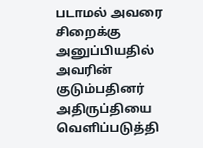படாமல் அவரை சிறைக்கு அனுப்பியதில் அவரின் குடும்பதினர் அதிருப்தியை வெளிப்படுத்தி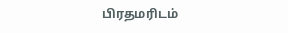பிரதமரிடம்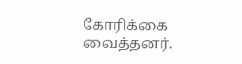கோரிக்கை வைத்தனர்.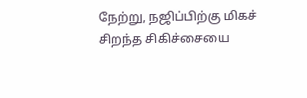நேற்று, நஜிப்பிற்கு மிகச் சிறந்த சிகிச்சையை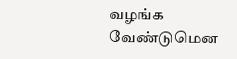வழங்க வேண்டுமென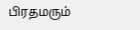பிரதமரும்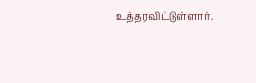உத்தரவிட்டுள்ளார்.